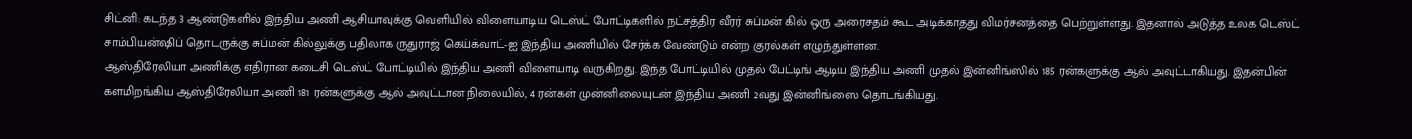சிட்னி: கடந்த 3 ஆண்டுகளில் இந்திய அணி ஆசியாவுக்கு வெளியில் விளையாடிய டெஸ்ட் போட்டிகளில் நட்சத்திர வீரர் சுப்மன் கில் ஒரு அரைசதம் கூட அடிக்காதது விமர்சனத்தை பெற்றுள்ளது. இதனால் அடுத்த உலக டெஸ்ட் சாம்பியன்ஷிப் தொடருக்கு சுப்மன் கில்லுக்கு பதிலாக ருதுராஜ் கெய்க்வாட்-ஐ இந்திய அணியில் சேர்க்க வேண்டும் என்ற குரல்கள் எழுந்துள்ளன.
ஆஸ்திரேலியா அணிக்கு எதிரான கடைசி டெஸ்ட் போட்டியில் இந்திய அணி விளையாடி வருகிறது. இந்த போட்டியில் முதல் பேட்டிங் ஆடிய இந்திய அணி முதல் இன்னிங்ஸில் 185 ரன்களுக்கு ஆல் அவுட்டாகியது. இதன்பின் களமிறங்கிய ஆஸ்திரேலியா அணி 181 ரன்களுக்கு ஆல் அவுட்டான நிலையில், 4 ரன்கள் முன்னிலையுடன் இந்திய அணி 2வது இன்னிங்ஸை தொடங்கியது.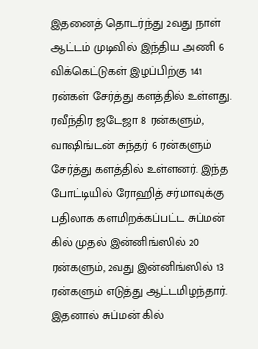இதனைத் தொடர்ந்து 2வது நாள் ஆட்டம் முடிவில் இந்திய அணி 6 விக்கெட்டுகள் இழப்பிற்கு 141 ரன்கள் சேர்த்து களத்தில் உள்ளது. ரவீந்திர ஜடேஜா 8 ரன்களும், வாஷிங்டன் சுந்தர் 6 ரன்களும் சேர்த்து களத்தில் உள்ளனர். இந்த போட்டியில் ரோஹித் சர்மாவுக்கு பதிலாக களமிறக்கப்பட்ட சுப்மன் கில் முதல் இன்னிங்ஸில் 20 ரன்களும், 2வது இன்னிங்ஸில் 13 ரன்களும் எடுத்து ஆட்டமிழந்தார்.
இதனால் சுப்மன் கில்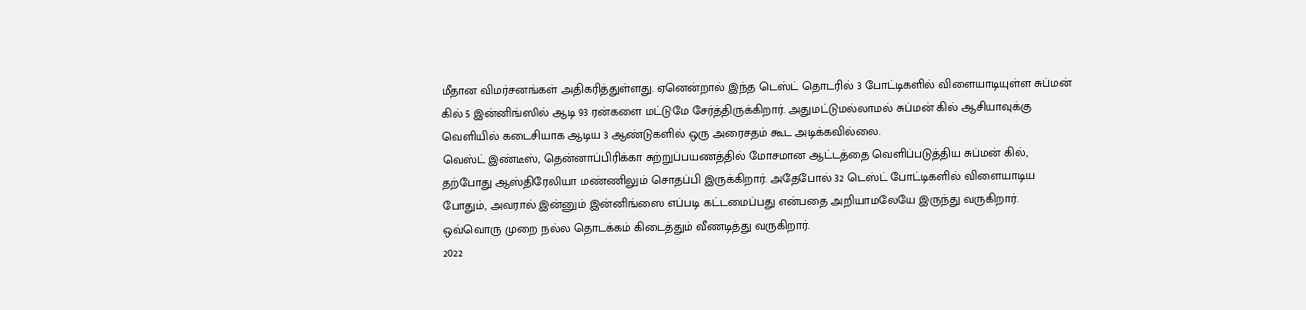மீதான விமர்சனங்கள் அதிகரித்துள்ளது. ஏனென்றால் இந்த டெஸ்ட் தொடரில் 3 போட்டிகளில் விளையாடியுள்ள சுப்மன் கில் 5 இன்னிங்ஸில் ஆடி 93 ரன்களை மட்டுமே சேர்த்திருக்கிறார். அதுமட்டுமல்லாமல் சுப்மன் கில் ஆசியாவுக்கு வெளியில் கடைசியாக ஆடிய 3 ஆண்டுகளில் ஒரு அரைசதம் கூட அடிக்கவில்லை.
வெஸ்ட் இண்டீஸ், தென்னாப்பிரிக்கா சுற்றுப்பயணத்தில் மோசமான ஆட்டத்தை வெளிப்படுத்திய சுப்மன் கில், தற்போது ஆஸ்திரேலியா மண்ணிலும் சொதப்பி இருக்கிறார். அதேபோல் 32 டெஸ்ட் போட்டிகளில் விளையாடிய போதும், அவரால் இன்னும் இன்னிங்ஸை எப்படி கட்டமைப்பது என்பதை அறியாமலேயே இருந்து வருகிறார். ஒவ்வொரு முறை நல்ல தொடக்கம் கிடைத்தும் வீணடித்து வருகிறார்.
2022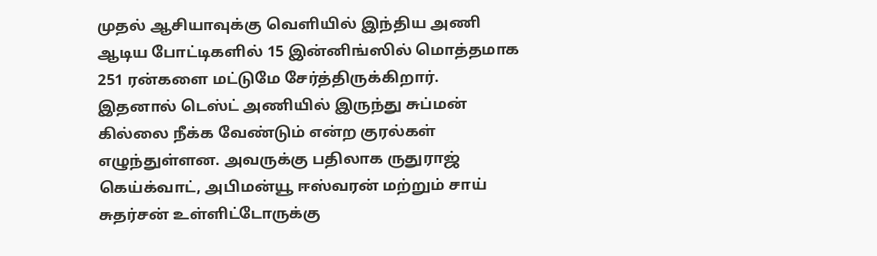முதல் ஆசியாவுக்கு வெளியில் இந்திய அணி ஆடிய போட்டிகளில் 15 இன்னிங்ஸில் மொத்தமாக 251 ரன்களை மட்டுமே சேர்த்திருக்கிறார். இதனால் டெஸ்ட் அணியில் இருந்து சுப்மன் கில்லை நீக்க வேண்டும் என்ற குரல்கள் எழுந்துள்ளன. அவருக்கு பதிலாக ருதுராஜ் கெய்க்வாட், அபிமன்யூ ஈஸ்வரன் மற்றும் சாய் சுதர்சன் உள்ளிட்டோருக்கு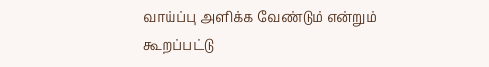வாய்ப்பு அளிக்க வேண்டும் என்றும் கூறப்பட்டு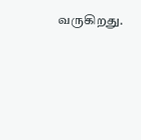வருகிறது.